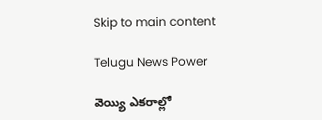Skip to main content

Telugu News Power

వెయ్యి ఎకరాల్లో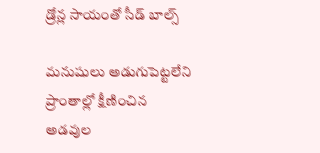డ్రోన్ల సాయంతో సీడ్ బాల్స్

మనుషులు అడుగుపెట్టలేని ప్రాంతాల్లో క్షీణించిన అడవుల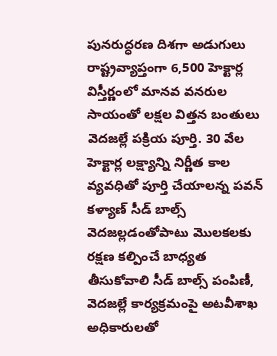పునరుద్ధరణ దిశగా అడుగులు రాష్ట్రవ్యాప్తంగా 6,500 హెక్టార్ల విస్తీర్ణంలో మానవ వనరుల సాయంతో లక్షల విత్తన బంతులు వెదజల్లే పక్రియ పూర్తి. 30 వేల హెక్టార్ల లక్ష్యాన్ని నిర్ణీత కాల వ్యవధితో పూర్తి చేయాలన్న పవన్ కళ్యాణ్ సీడ్ బాల్స్ వెదజల్లడంతోపాటు మొలకలకు రక్షణ కల్పించే బాధ్యత తీసుకోవాలి సీడ్ బాల్స్ పంపిణీ, వెదజల్లే కార్యక్రమంపై అటవీశాఖ అధికారులతో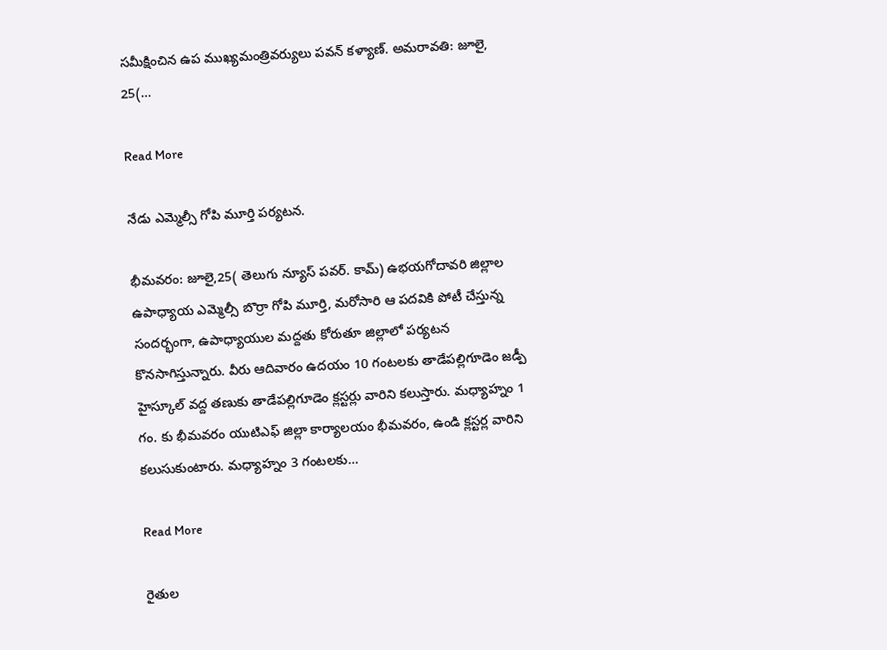సమీక్షించిన ఉప ముఖ్యమంత్రివర్యులు పవన్ కళ్యాణ్. అమరావతి: జూలై, 25(…

Read More

నేడు ఎమ్మెల్సీ గోపి మూర్తి పర్యటన.

భీమవరం: జూలై,25( తెలుగు న్యూస్ పవర్. కామ్) ఉభయగోదావరి జిల్లాల ఉపాధ్యాయ ఎమ్మెల్సీ బొర్రా గోపి మూర్తి, మరోసారి ఆ పదవికి పోటీ చేస్తున్న సందర్భంగా, ఉపాధ్యాయుల మద్దతు కోరుతూ జిల్లాలో పర్యటన కొనసాగిస్తున్నారు. వీరు ఆదివారం ఉదయం 10 గంటలకు తాడేపల్లిగూడెం జడ్పీ హైస్కూల్ వద్ద తణుకు తాడేపల్లిగూడెం క్లస్టర్లు వారిని కలుస్తారు. మధ్యాహ్నం 1 గం. కు భీమవరం యుటిఎఫ్ జిల్లా కార్యాలయం భీమవరం, ఉండి క్లస్టర్ల వారిని కలుసుకుంటారు. మధ్యాహ్నం 3 గంటలకు…

Read More

రైతుల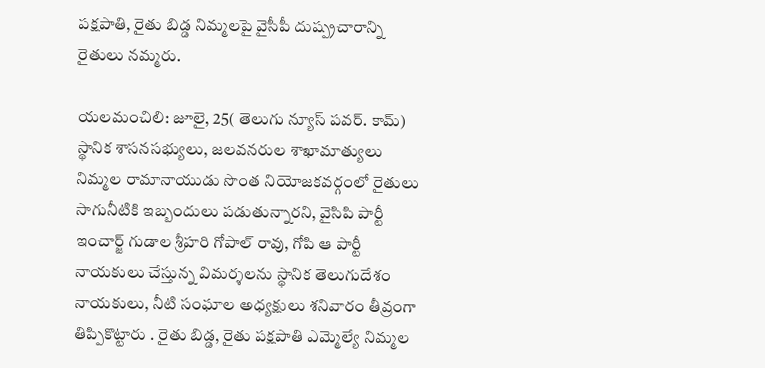పక్షపాతి, రైతు బిడ్డ నిమ్మలపై వైసీపీ దుష్ప్రచారాన్ని రైతులు నమ్మరు.

యలమంచిలి: జూలై, 25( తెలుగు న్యూస్ పవర్. కామ్) స్థానిక శాసనసభ్యులు, జలవనరుల శాఖామాత్యులు నిమ్మల రామానాయుడు సొంత నియోజకవర్గంలో రైతులు సాగునీటికి ఇబ్బందులు పడుతున్నారని, వైసిపి పార్టీ ఇంచార్జ్ గుడాల శ్రీహరి గోపాల్ రావు, గోపి ఆ పార్టీ నాయకులు చేస్తున్న విమర్శలను స్థానిక తెలుగుదేశం నాయకులు, నీటి సంఘాల అధ్యక్షులు శనివారం తీవ్రంగా తిప్పికొట్టారు . రైతు బిడ్డ, రైతు పక్షపాతి ఎమ్మెల్యే నిమ్మల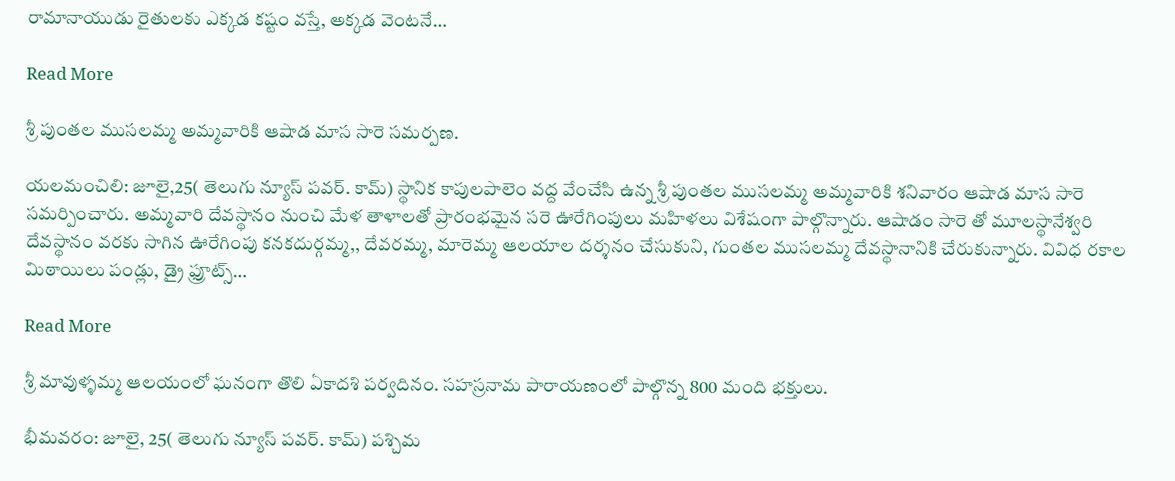రామానాయుడు రైతులకు ఎక్కడ కష్టం వస్తే, అక్కడ వెంటనే…

Read More

శ్రీ పుంతల ముసలమ్మ అమ్మవారికి ఆషాడ మాస సారె సమర్పణ.

యలమంచిలి: జూలై,25( తెలుగు న్యూస్ పవర్. కామ్) స్థానిక కాపులపాలెం వద్ద వేంచేసి ఉన్న శ్రీ పుంతల ముసలమ్మ అమ్మవారికి శనివారం ఆషాడ మాస సారె సమర్పించారు. అమ్మవారి దేవస్థానం నుంచి మేళ తాళాలతో ప్రారంభమైన సరె ఊరేగింపులు మహిళలు విశేషంగా పాల్గొన్నారు. ఆషాడం సారె తో మూలస్థానేశ్వరి దేవస్థానం వరకు సాగిన ఊరేగింపు కనకదుర్గమ్మ,, దేవరమ్మ, మారెమ్మ ఆలయాల దర్శనం చేసుకుని, గుంతల ముసలమ్మ దేవస్థానానికి చేరుకున్నారు. వివిధ రకాల మిఠాయిలు పండ్లు, డ్రై ఫ్రూట్స్…

Read More

శ్రీ మావుళ్ళమ్మ ఆలయంలో ఘనంగా తొలి ఏకాదశి పర్వదినం. సహస్రనామ పారాయణంలో పాల్గొన్న 800 మంది భక్తులు.

భీమవరం: జూలై, 25( తెలుగు న్యూస్ పవర్. కామ్) పశ్చిమ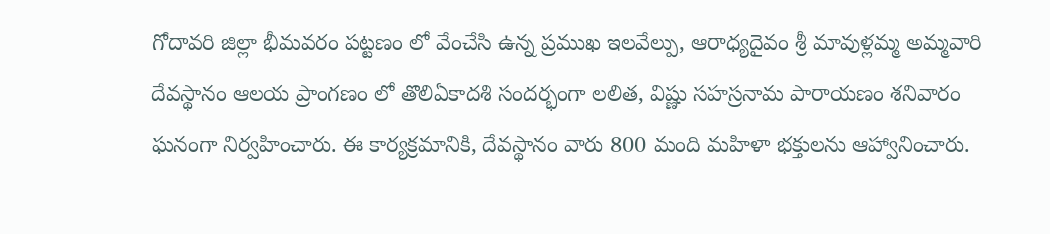గోదావరి జిల్లా భీమవరం పట్టణం లో వేంచేసి ఉన్న ప్రముఖ ఇలవేల్పు, ఆరాధ్యదైవం శ్రీ మావుళ్లమ్మ అమ్మవారి దేవస్థానం ఆలయ ప్రాంగణం లో తొలిఏకాదశి సందర్భంగా లలిత, విష్ణు సహస్రనామ పారాయణం శనివారం ఘనంగా నిర్వహించారు. ఈ కార్యక్రమానికి, దేవస్థానం వారు 800 మంది మహిళా భక్తులను ఆహ్వానించారు.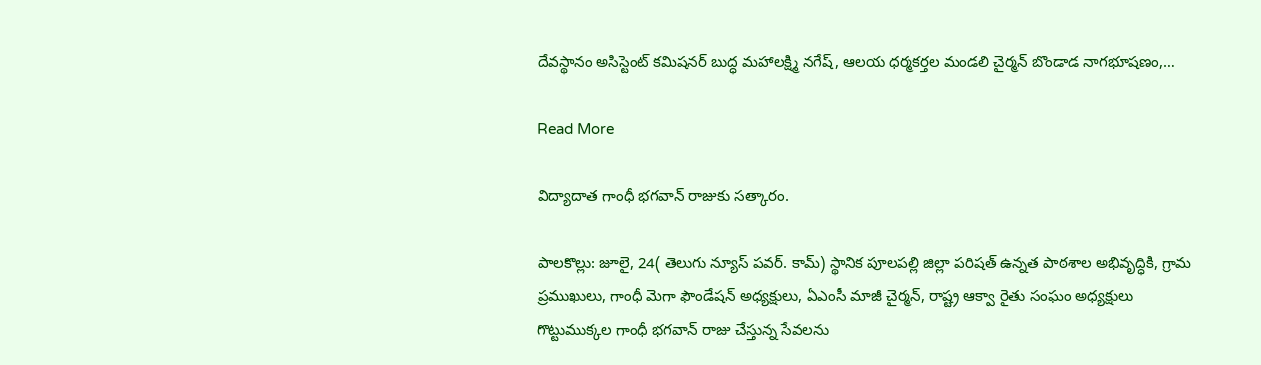దేవస్థానం అసిస్టెంట్ కమిషనర్ బుద్ధ మహాలక్ష్మి నగేష్, ఆలయ ధర్మకర్తల మండలి చైర్మన్ బొండాడ నాగభూషణం,…

Read More

విద్యాదాత గాంధీ భగవాన్ రాజుకు సత్కారం.

పాలకొల్లు: జూలై, 24( తెలుగు న్యూస్ పవర్. కామ్) స్థానిక పూలపల్లి జిల్లా పరిషత్ ఉన్నత పాఠశాల అభివృద్ధికి, గ్రామ ప్రముఖులు, గాంధీ మెగా ఫౌండేషన్ అధ్యక్షులు, ఏఎంసీ మాజీ చైర్మన్, రాష్ట్ర ఆక్వా రైతు సంఘం అధ్యక్షులు గొట్టుముక్కల గాంధీ భగవాన్ రాజు చేస్తున్న సేవలను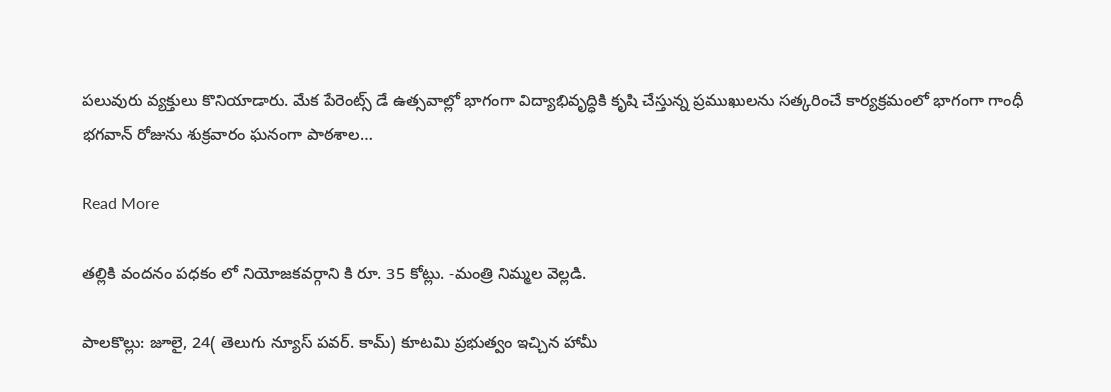పలువురు వ్యక్తులు కొనియాడారు. మేక పేరెంట్స్ డే ఉత్సవాల్లో భాగంగా విద్యాభివృద్ధికి కృషి చేస్తున్న ప్రముఖులను సత్కరించే కార్యక్రమంలో భాగంగా గాంధీ భగవాన్ రోజును శుక్రవారం ఘనంగా పాఠశాల…

Read More

తల్లికి వందనం పధకం లో నియోజకవర్గాని కి రూ. 35 కోట్లు. -మంత్రి నిమ్మల వెల్లడి.

పాలకొల్లు: జూలై, 24( తెలుగు న్యూస్ పవర్. కామ్) కూటమి ప్రభుత్వం ఇచ్చిన హామీ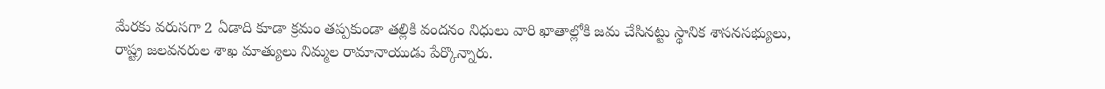మేరకు వరుసగా 2 ఏడాది కూడా క్రమం తప్పకుండా తల్లికి వందనం నిధులు వారి ఖాతాల్లోకి జమ చేసినట్టు స్థానిక శాసనసభ్యులు, రాష్ట్ర జలవనరుల శాఖ మాత్యులు నిమ్మల రామానాయుడు పేర్కొన్నారు.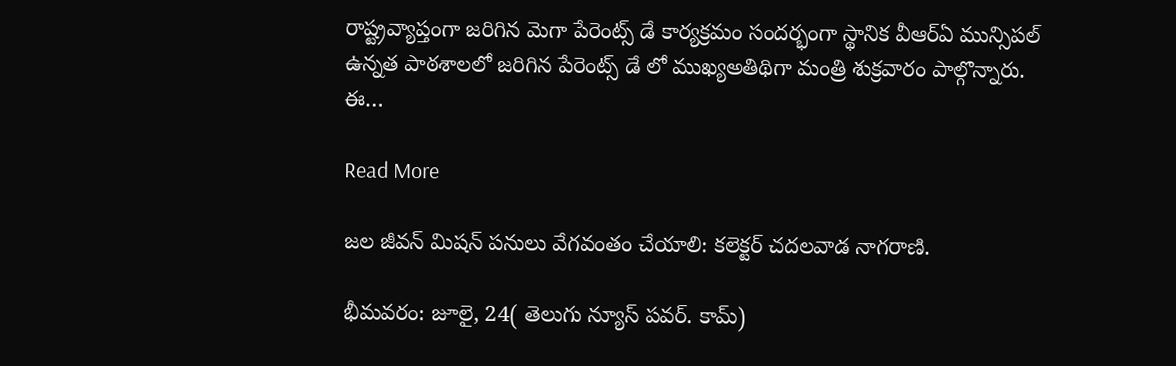రాష్ట్రవ్యాప్తంగా జరిగిన మెగా పేరెంట్స్ డే కార్యక్రమం సందర్భంగా స్థానిక వీఆర్ఏ మున్సిపల్ ఉన్నత పాఠశాలలో జరిగిన పేరెంట్స్ డే లో ముఖ్యఅతిథిగా మంత్రి శుక్రవారం పాల్గొన్నారు. ఈ…

Read More

జల జీవన్ మిషన్ పనులు వేగవంతం చేయాలి: కలెక్టర్ చదలవాడ నాగరాణి.

భీమవరం: జూలై, 24( తెలుగు న్యూస్ పవర్. కామ్)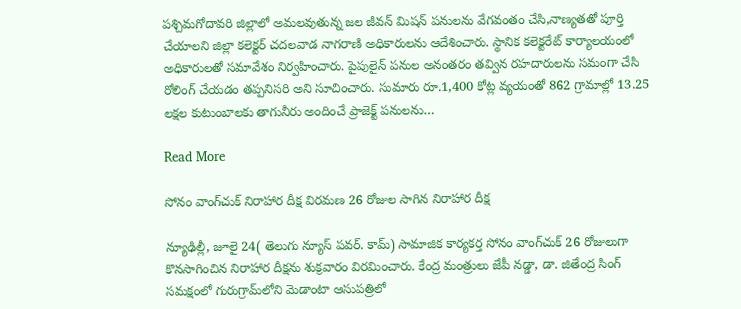పశ్చిమగోదావరి జిల్లాలో అమలవుతున్న జల జీవన్ మిషన్ పనులను వేగవంతం చేసి,నాణ్యతతో పూర్తి చేయాలని జిల్లా కలెక్టర్ చదలవాడ నాగరాణి అధికారులను ఆదేశించారు. స్థానిక కలెక్టరేట్ కార్యాలయంలో అధికారులతో సమావేశం నిర్వహించారు. పైపులైన్ పనుల అనంతరం తవ్విన రహదారులను సమంగా చేసి రోలింగ్ చేయడం తప్పనిసరి అని సూచించారు. సుమారు రూ.1,400 కోట్ల వ్యయంతో 862 గ్రామాల్లో 13.25 లక్షల కుటుంబాలకు తాగునీరు అందించే ప్రాజెక్ట్ పనులను…

Read More

సోనం వాంగ్‌చుక్ నిరాహార దీక్ష విరమణ 26 రోజుల సాగిన నిరాహార దీక్ష

న్యూఢిల్లీ, జూలై 24( తెలుగు న్యూస్ పవర్. కామ్) సామాజిక కార్యకర్త సోనం వాంగ్‌చుక్ 26 రోజులుగా కొనసాగించిన నిరాహార దీక్షను శుక్రవారం విరమించారు. కేంద్ర మంత్రులు జేపీ నడ్డా, డా. జితేంద్ర సింగ్ సమక్షంలో గురుగ్రామ్‌లోని మెడాంటా ఆసుపత్రిలో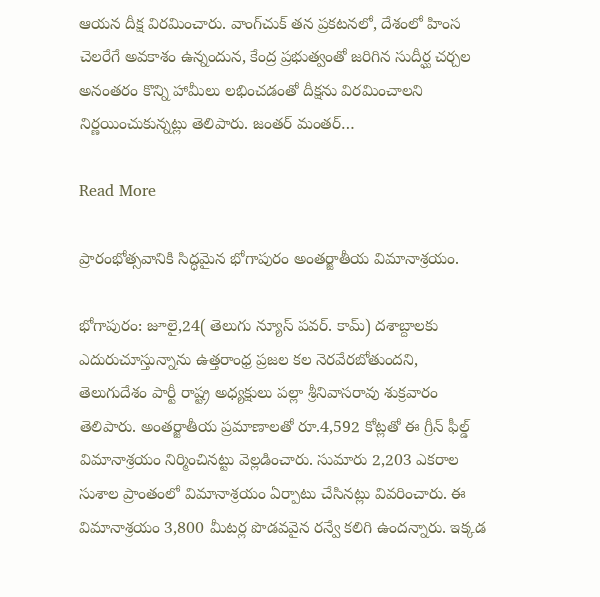ఆయన దీక్ష విరమించారు. వాంగ్‌చుక్ తన ప్రకటనలో, దేశంలో హింస చెలరేగే అవకాశం ఉన్నందున, కేంద్ర ప్రభుత్వంతో జరిగిన సుదీర్ఘ చర్చల అనంతరం కొన్ని హామీలు లభించడంతో దీక్షను విరమించాలని నిర్ణయించుకున్నట్లు తెలిపారు. జంతర్ మంతర్…

Read More

ప్రారంభోత్సవానికి సిద్ధమైన భోగాపురం అంతర్జాతీయ విమానాశ్రయం.

భోగాపురం: జూలై,24( తెలుగు న్యూస్ పవర్. కామ్) దశాబ్దాలకు ఎదురుచూస్తున్నాను ఉత్తరాంధ్ర ప్రజల కల నెరవేరబోతుందని, తెలుగుదేశం పార్టీ రాష్ట్ర అధ్యక్షులు పల్లా శ్రీనివాసరావు శుక్రవారం తెలిపారు. అంతర్జాతీయ ప్రమాణాలతో రూ.4,592 కోట్లతో ఈ గ్రీన్ ఫీల్డ్ విమానాశ్రయం నిర్మించినట్టు వెల్లడించారు. సుమారు 2,203 ఎకరాల సుశాల ప్రాంతంలో విమానాశ్రయం ఏర్పాటు చేసినట్లు వివరించారు. ఈ విమానాశ్రయం 3,800 మీటర్ల పొడవవైన రన్వే కలిగి ఉందన్నారు. ఇక్కడ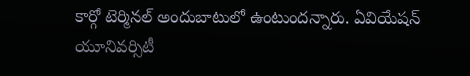కార్గో టెర్మినల్ అందుబాటులో ఉంటుందన్నారు. ఏవియేషన్ యూనివర్సిటీ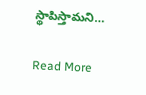స్థాపిస్తామని…

Read More